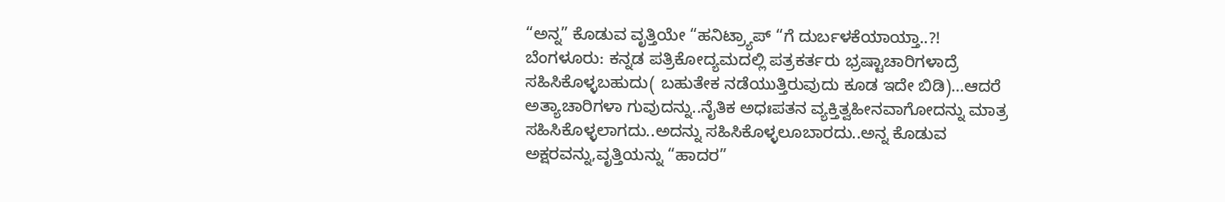“ಅನ್ನ” ಕೊಡುವ ವೃತ್ತಿಯೇ “ಹನಿಟ್ರ್ಯಾಪ್ “ಗೆ ದುರ್ಬಳಕೆಯಾಯ್ತಾ..?!
ಬೆಂಗಳೂರು: ಕನ್ನಡ ಪತ್ರಿಕೋದ್ಯಮದಲ್ಲಿ ಪತ್ರಕರ್ತರು ಭ್ರಷ್ಟಾಚಾರಿಗಳಾದ್ರೆ ಸಹಿಸಿಕೊಳ್ಳಬಹುದು( ಬಹುತೇಕ ನಡೆಯುತ್ತಿರುವುದು ಕೂಡ ಇದೇ ಬಿಡಿ)…ಆದರೆ ಅತ್ಯಾಚಾರಿಗಳಾ ಗುವುದನ್ನು..ನೈತಿಕ ಅಧಃಪತನ ವ್ಯಕ್ತಿತ್ವಹೀನವಾಗೋದನ್ನು ಮಾತ್ರ ಸಹಿಸಿಕೊಳ್ಳಲಾಗದು..ಅದನ್ನು ಸಹಿಸಿಕೊಳ್ಳಲೂಬಾರದು..ಅನ್ನ ಕೊಡುವ ಅಕ್ಷರವನ್ನು,ವೃತ್ತಿಯನ್ನು “ಹಾದರ”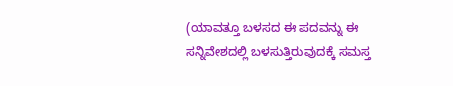(ಯಾವತ್ತೂ ಬಳಸದ ಈ ಪದವನ್ನು ಈ ಸನ್ನಿವೇಶದಲ್ಲಿ ಬಳಸುತ್ತಿರುವುದಕ್ಕೆ ಸಮಸ್ತ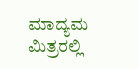ಮಾದ್ಯಮ ಮಿತ್ರರಲ್ಲಿ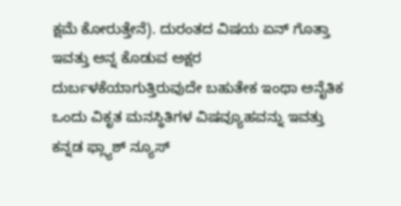ಕ್ಷಮೆ ಕೋರುತ್ತೇನೆ). ದುರಂತದ ವಿಷಯ ಏನ್ ಗೊತ್ತಾ ಇವತ್ತು ಅನ್ನ ಕೊಡುವ ಅಕ್ಷರ ದುರ್ಬಳಕೆಯಾಗುತ್ತಿರುವುದೇ ಬಹುತೇಕ ಇಂಥಾ ಅನೈತಿಕ ಒಂದು ವಿಕೃತ ಮನಸ್ಥಿತಿಗಳ ವಿಷವ್ಯೂಹವನ್ನು ಇವತ್ತು ಕನ್ನಡ ಫ್ಲ್ಯಾಶ್ ನ್ಯೂಸ್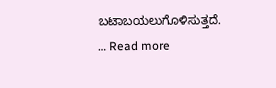ಬಟಾಬಯಲುಗೊಳಿಸುತ್ತದೆ. … Read more